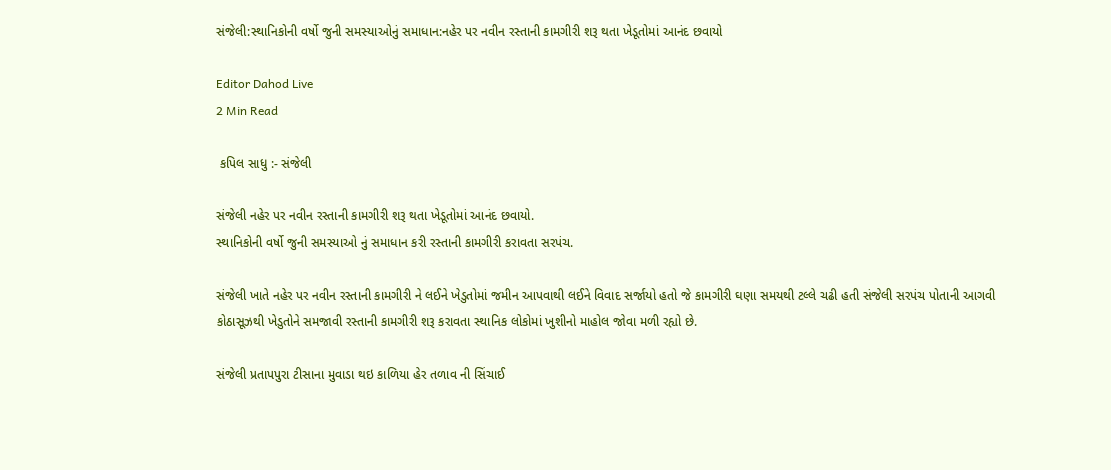સંજેલી:સ્થાનિકોની વર્ષો જુની સમસ્યાઓનું સમાધાન:નહેર પર નવીન રસ્તાની કામગીરી શરૂ થતા ખેડૂતોમાં આનંદ છવાયો

Editor Dahod Live
2 Min Read

 કપિલ સાધુ :- સંજેલી

સંજેલી નહેર પર નવીન રસ્તાની કામગીરી શરૂ થતા ખેડૂતોમાં આનંદ છવાયો.
સ્થાનિકોની વર્ષો જુની સમસ્યાઓ નું સમાધાન કરી રસ્તાની કામગીરી કરાવતા સરપંચ.

સંજેલી ખાતે નહેર પર નવીન રસ્તાની કામગીરી ને લઈને ખેડુતોમાં જમીન આપવાથી લઈને વિવાદ સર્જાયો હતો જે કામગીરી ઘણા સમયથી ટલ્લે ચઢી હતી સંજેલી સરપંચ પોતાની આગવી કોઠાસૂઝથી ખેડુતોને સમજાવી રસ્તાની કામગીરી શરૂ કરાવતા સ્થાનિક લોકોમાં ખુશીનો માહોલ જોવા મળી રહ્યો છે.

સંજેલી પ્રતાપપુરા ટીસાના મુવાડા થઇ કાળિયા હેર તળાવ ની સિંચાઈ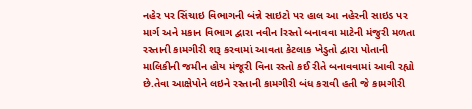નહેર પર સિંચાઇ વિભાગની બંન્ને સાઇટો પર હાલ આ નહેરની સાઇડ પર માર્ગ અને મકાન વિભાગ દ્વારા નવીન lરસ્તો બનાવવા માટેની મંજુરી મળતા રસ્તાની કામગીરી શરૂ કરવામાં આવતા કેટલાક ખેડુતો દ્વારા પોતાની માલિકીની જમીન હોય મંજૂરી વિના રસ્તો કઈ રીતે બનાવવામાં આવી રહ્યો છે.તેવા આક્ષેપોને લઇને રસ્તાની કામગીરી બંધ કરાવી હતી જે કામગીરી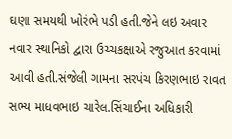ઘણા સમયથી ખોરંભે પડી હતી.જેને લઇ અવાર નવાર સ્થાનિકો દ્વારા ઉચ્ચકક્ષાએ રજુઆત કરવામાં આવી હતી.સંજેલી ગામના સરપંચ કિરણભાઇ રાવત સભ્ય માધવભાઇ ચારેલ.સિંચાઈના અધિકારી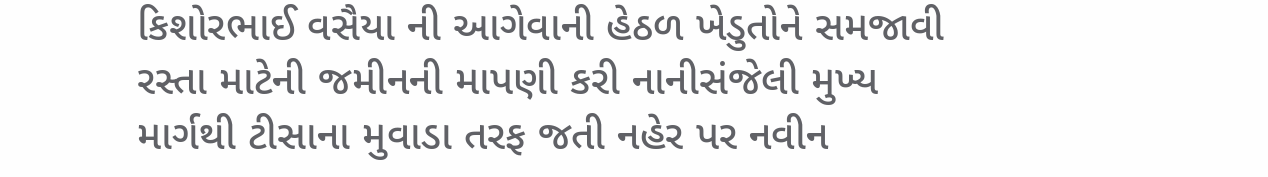કિશોરભાઈ વસૈયા ની આગેવાની હેઠળ ખેડુતોને સમજાવી રસ્તા માટેની જમીનની માપણી કરી નાનીસંજેલી મુખ્ય માર્ગથી ટીસાના મુવાડા તરફ જતી નહેર પર નવીન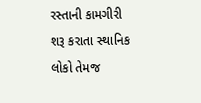રસ્તાની કામગીરી શરૂ કરાતા સ્થાનિક લોકો તેમજ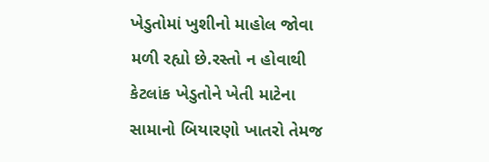ખેડુતોમાં ખુશીનો માહોલ જોવા મળી રહ્યો છે.રસ્તો ન હોવાથી કેટલાંક ખેડુતોને ખેતી માટેના સામાનો બિયારણો ખાતરો તેમજ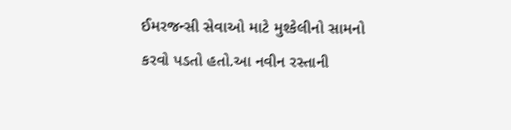ઈમરજન્સી સેવાઓ માટે મુશ્કેલીનો સામનો કરવો પડતો હતો.આ નવીન રસ્તાની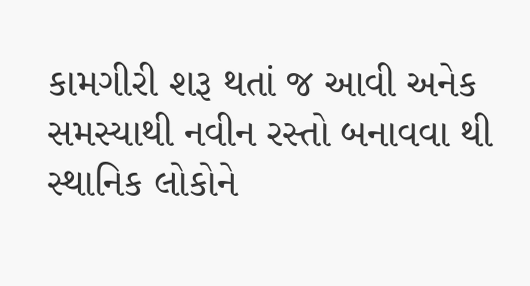કામગીરી શરૂ થતાં જ આવી અનેક સમસ્યાથી નવીન રસ્તો બનાવવા થી સ્થાનિક લોકોને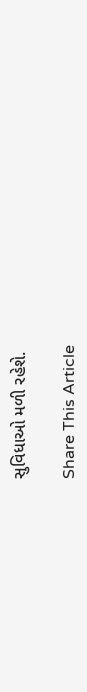સુવિધાઓ મળી રહેશે.

Share This Article